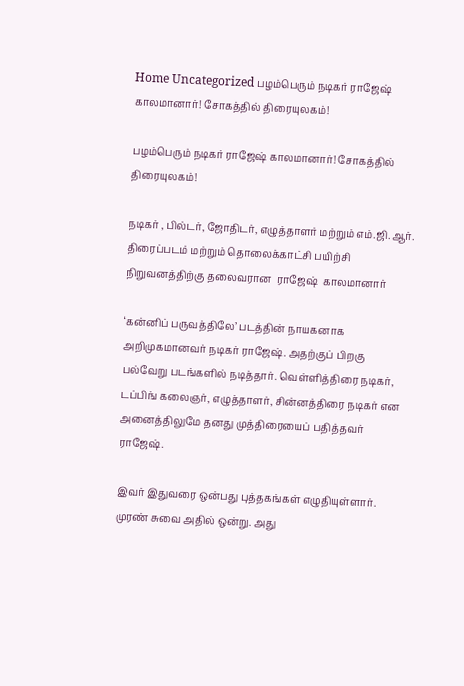Home Uncategorized பழம்பெரும் நடிகர் ராஜேஷ் காலமானார்! சோகத்தில் திரையுலகம்!

பழம்பெரும் நடிகர் ராஜேஷ் காலமானார்! சோகத்தில் திரையுலகம்!

நடிகர் , பில்டர், ஜோதிடர், எழுத்தாளர் மற்றும் எம்.ஜி.ஆர். திரைப்படம் மற்றும் தொலைக்காட்சி பயிற்சி நிறுவனத்திற்கு தலைவரான  ராஜேஷ்  காலமானார்

‘கன்னிப் பருவத்திலே’ படத்தின் நாயகனாக அறிமுகமானவர் நடிகர் ராஜேஷ். அதற்குப் பிறகு பல்வேறு படங்களில் நடித்தார். வெள்ளித்திரை நடிகர், டப்பிங் கலைஞர், எழுத்தாளர், சின்னத்திரை நடிகர் என அனைத்திலுமே தனது முத்திரையைப் பதித்தவர் ராஜேஷ்.

இவர் இதுவரை ஒன்பது புத்தகங்கள் எழுதியுள்ளார். முரண் சுவை அதில் ஒன்று. அது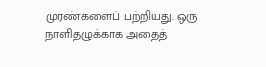முரண்களைப் பற்றியது. ஒரு நாளிதழுக்காக அதைத்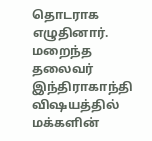தொடராக எழுதினார். மறைந்த தலைவர் இந்திராகாந்தி விஷயத்தில் மக்களின்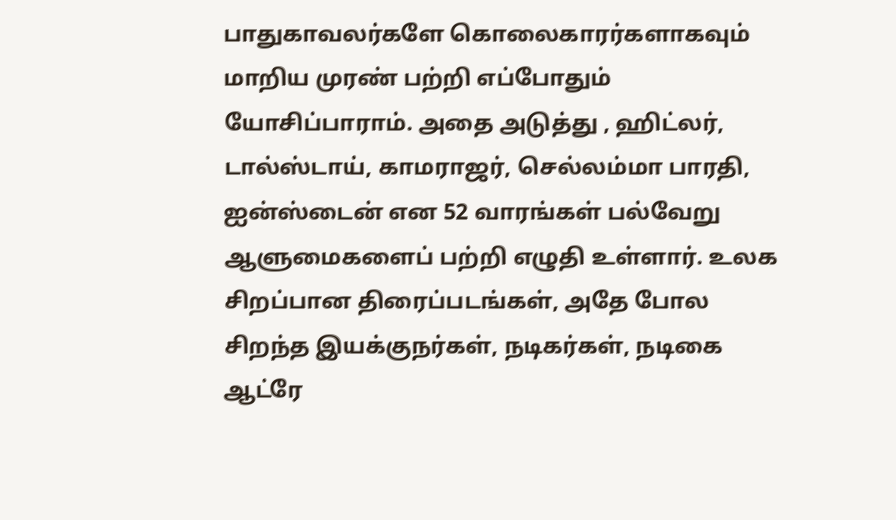பாதுகாவலர்களே கொலைகாரர்களாகவும் மாறிய முரண் பற்றி எப்போதும் யோசிப்பாராம். அதை அடுத்து , ஹிட்லர், டால்ஸ்டாய், காமராஜர், செல்லம்மா பாரதி, ஐன்ஸ்டைன் என 52 வாரங்கள் பல்வேறு ஆளுமைகளைப் பற்றி எழுதி உள்ளார். உலக சிறப்பான திரைப்படங்கள், அதே போல சிறந்த இயக்குநர்கள், நடிகர்கள், நடிகை ஆட்ரே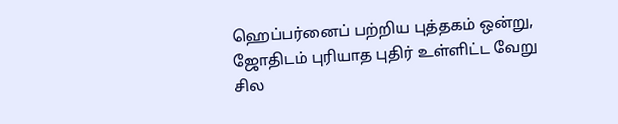ஹெப்பர்னைப் பற்றிய புத்தகம் ஒன்று, ஜோதிடம் புரியாத புதிர் உள்ளிட்ட வேறு சில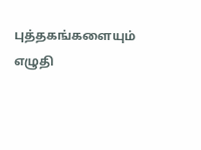புத்தகங்களையும் எழுதி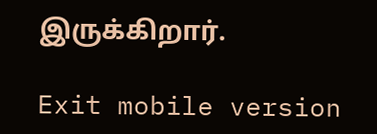இருக்கிறார்.

Exit mobile version